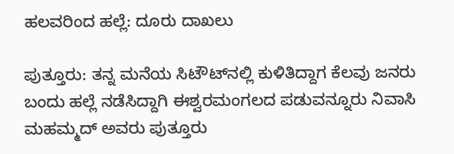ಹಲವರಿಂದ ಹಲ್ಲೆ: ದೂರು ದಾಖಲು

ಪುತ್ತೂರು: ತನ್ನ ಮನೆಯ ಸಿಟೌಟ್‌ನಲ್ಲಿ ಕುಳಿತಿದ್ದಾಗ ಕೆಲವು ಜನರು ಬಂದು ಹಲ್ಲೆ ನಡೆಸಿದ್ದಾಗಿ ಈಶ್ವರಮಂಗಲದ ಪಡುವನ್ನೂರು ನಿವಾಸಿ ಮಹಮ್ಮದ್ ಅವರು ಪುತ್ತೂರು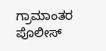ಗ್ರಾಮಾಂತರ ಪೊಲೀಸ್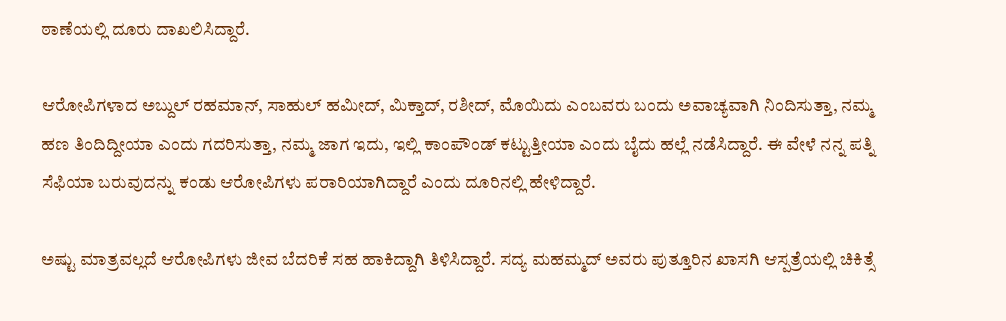ಠಾಣೆಯಲ್ಲಿ ದೂರು ದಾಖಲಿಸಿದ್ದಾರೆ.

ಆರೋಪಿಗಳಾದ ಅಬ್ದುಲ್ ರಹಮಾನ್, ಸಾಹುಲ್ ಹಮೀದ್, ಮಿಕ್ತಾದ್, ರಶೀದ್, ಮೊಯಿದು ಎಂಬವರು ಬಂದು ಅವಾಚ್ಯವಾಗಿ ನಿಂದಿಸುತ್ತಾ, ನಮ್ಮ ಹಣ ತಿಂದಿದ್ದೀಯಾ ಎಂದು ಗದರಿಸುತ್ತಾ, ನಮ್ಮ ಜಾಗ ಇದು, ಇಲ್ಲಿ ಕಾಂಪೌಂಡ್ ಕಟ್ಟುತ್ತೀಯಾ ಎಂದು ಬೈದು ಹಲ್ಲೆ ನಡೆಸಿದ್ದಾರೆ. ಈ ವೇಳೆ ನನ್ನ ಪತ್ನಿ ಸೆಫಿಯಾ ಬರುವುದನ್ನು ಕಂಡು ಆರೋಪಿಗಳು ಪರಾರಿಯಾಗಿದ್ದಾರೆ ಎಂದು ದೂರಿನಲ್ಲಿ ಹೇಳಿದ್ದಾರೆ.

ಅಷ್ಟು ಮಾತ್ರವಲ್ಲದೆ ಆರೋಪಿಗಳು ಜೀವ ಬೆದರಿಕೆ ಸಹ ಹಾಕಿದ್ದಾಗಿ ತಿಳಿಸಿದ್ದಾರೆ. ಸದ್ಯ ಮಹಮ್ಮದ್ ಅವರು ಪುತ್ತೂರಿನ ಖಾಸಗಿ ಆಸ್ಪತ್ರೆಯಲ್ಲಿ ಚಿಕಿತ್ಸೆ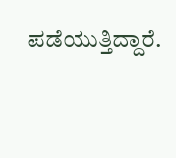ಪಡೆಯುತ್ತಿದ್ದಾರೆ.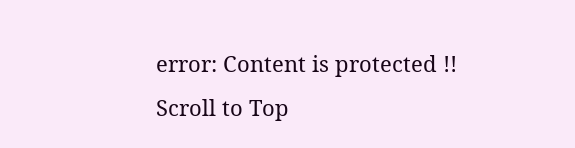error: Content is protected !!
Scroll to Top